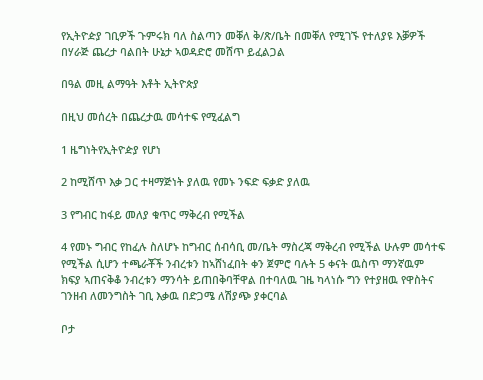የኢትዮዽያ ገቢዎች ጉምሩክ ባለ ስልጣን መቐለ ቅ/ጽ/ቤት በመቐለ የሚገኙ የተለያዩ እቓዎች በሃራጅ ጨረታ ባልበት ሁኔታ ኣወዳድሮ መሸጥ ይፈልጋል

በዓል መዚ ልማዓት እቶት ኢትዮጵያ

በዚህ መሰረት በጨረታዉ መሳተፍ የሚፈልግ

1 ዜግነትየኢትዮዽያ የሆነ

2 ከሚሸጥ እቃ ጋር ተዛማጅነት ያለዉ የመኑ ንፍድ ፍቃድ ያለዉ

3 የግብር ከፋይ መለያ ቁጥር ማቅረብ የሚችል

4 የመኑ ግብር የከፈሉ ስለሆኑ ከግብር ሰብሳቢ መ/ቤት ማስረጃ ማቅረብ የሚችል ሁሉም መሳተፍ የሚችል ሲሆን ተጫራቾች ንብረቱን ከኣሸነፈበት ቀን ጀምሮ ባሉት 5 ቀናት ዉስጥ ማንኛዉም ክፍያ ኣጠናቅቆ ንብረቱን ማንሳት ይጠበቅባቸዋል በተባለዉ ገዜ ካላነሱ ግን የተያዘዉ የዋስትና ገንዘብ ለመንግስት ገቢ እቃዉ በድጋሜ ለሽያጭ ያቀርባል

ቦታ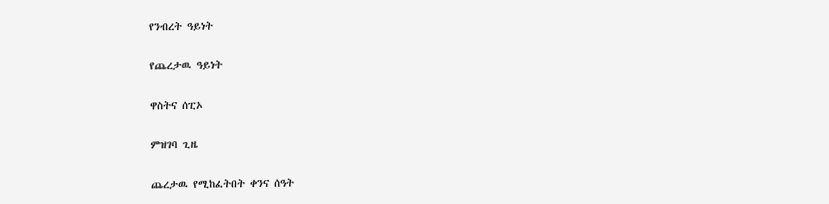የንብረት ዓይነት

የጨረታዉ ዓይነት

ዋስትና ሰፒኦ

ምዝገባ ጊዜ

ጨረታዉ የሚከፈትበት ቀንና ሰዓት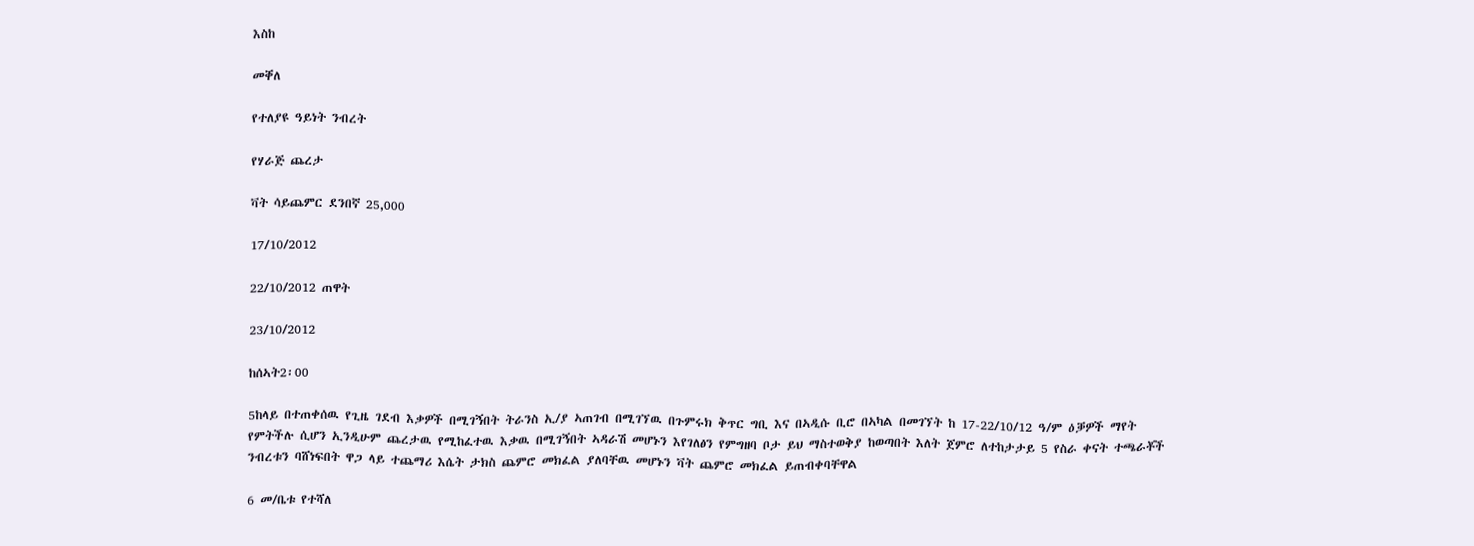እስከ

መቐለ

የተለያዩ ዓይነት ንብረት

የሃራጅ ጨረታ

ቫት ሳይጨምር ደንበኛ 25,000

17/10/2012

22/10/2012 ጠዋት

23/10/2012

ከሰኣት2፡00

5ከላይ በተጠቀሰዉ የጊዜ ገደብ እቃዎች በሚገኝበት ትራንስ ኢ/ያ ኣጠገብ በሚገኘዉ በጉምሩክ ቅጥር ግቢ እና በኣዲሱ ቢሮ በኣካል በመገኘት ከ 17-22/10/12 ዓ/ም ዕቓዎች ማየት የምትችሉ ሲሆን ኢንዲሁም ጨረታዉ የሚከፈተዉ እቃዉ በሚገኝበት ኣዳራሽ መሆኑን እየገለፅን የምግዘባ ቦታ ይህ ማስተወቅያ ከወጣበት እለት ጀምሮ ለተከታታይ 5 የስራ ቀናት ተጫራቾች ንብረቱን ባሸነፍበት ዋጋ ላይ ተጨማሪ እሴት ታክስ ጨምሮ መክፈል ያለባቸዉ መሆኑን ቫት ጨምሮ መክፈል ይጠብቀባቸዋል

6 መ/ቤቱ የተሻለ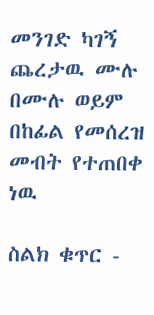መንገድ ካገኝ ጨረታዉ ሙሉ በሙሉ ወይም በከፊል የመሰረዝ መብት የተጠበቀ ነዉ

ስልክ ቁጥር -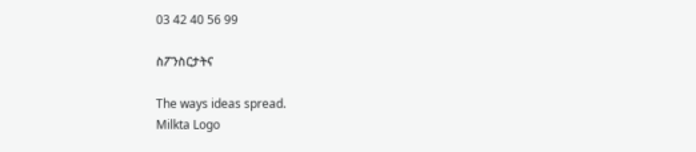03 42 40 56 99

ስፖንስርታትና

The ways ideas spread.
Milkta Logo